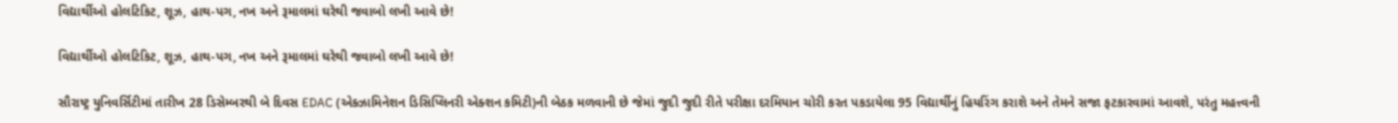વિદ્યાર્થીઓ હોલટિકિટ, શૂઝ, હાથ-પગ, નખ અને રૂમાલમાં ઘરેથી જવાબો લખી આવે છે!

વિદ્યાર્થીઓ હોલટિકિટ, શૂઝ, હાથ-પગ, નખ અને રૂમાલમાં ઘરેથી જવાબો લખી આવે છે!

સૌરાષ્ટ્ર યુનિવર્સિટીમાં તારીખ 28 ડિસેમ્બરથી બે દિવસ EDAC (એક્ઝામિનેશન ડિસિપ્લિનરી એક્શન કમિટી)ની બેઠક મળવાની છે જેમાં જુદી જુદી રીતે પરીક્ષા દરમિયાન ચોરી કરત પકડાયેલા 95 વિદ્યાર્થીનું હિયરિંગ કરાશે અને તેમને સજા ફટકારવામાં આવશે, પરંતુ મહત્ત્વની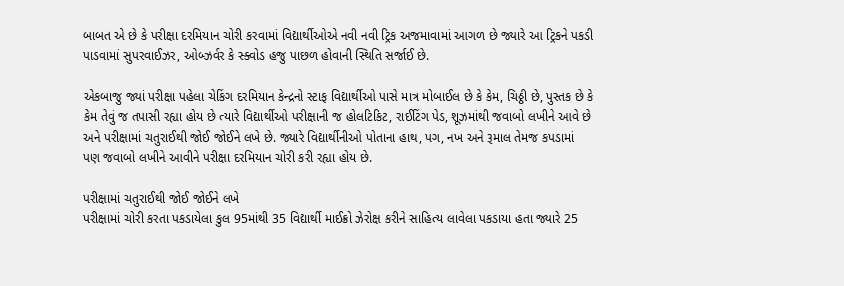બાબત એ છે કે પરીક્ષા દરમિયાન ચોરી કરવામાં વિદ્યાર્થીઓએ નવી નવી ટ્રિક અજમાવામાં આગળ છે જ્યારે આ ટ્રિકને પકડી પાડવામાં સુપરવાઈઝર, ઓબ્ઝર્વર કે સ્ક્વોડ હજુ પાછળ હોવાની સ્થિતિ સર્જાઈ છે.

એકબાજુ જ્યાં પરીક્ષા પહેલા ચેકિંગ દરમિયાન કેન્દ્રનો સ્ટાફ વિદ્યાર્થીઓ પાસે માત્ર મોબાઈલ છે કે કેમ, ચિઠ્ઠી છે, પુસ્તક છે કે કેમ તેવું જ તપાસી રહ્યા હોય છે ત્યારે વિદ્યાર્થીઓ પરીક્ષાની જ હોલટિકિટ, રાઈટિંગ પેડ, શૂઝમાંથી જવાબો લખીને આવે છે અને પરીક્ષામાં ચતુરાઈથી જોઈ જોઈને લખે છે. જ્યારે વિદ્યાર્થીનીઓ પોતાના હાથ, પગ, નખ અને રૂમાલ તેમજ કપડામાં પણ જવાબો લખીને આવીને પરીક્ષા દરમિયાન ચોરી કરી રહ્યા હોય છે.

પરીક્ષામાં ચતુરાઈથી જોઈ જોઈને લખે
પરીક્ષામાં ચોરી કરતા પકડાયેલા કુલ 95માંથી 35 વિદ્યાર્થી માઈક્રો ઝેરોક્ષ કરીને સાહિત્ય લાવેલા પકડાયા હતા જ્યારે 25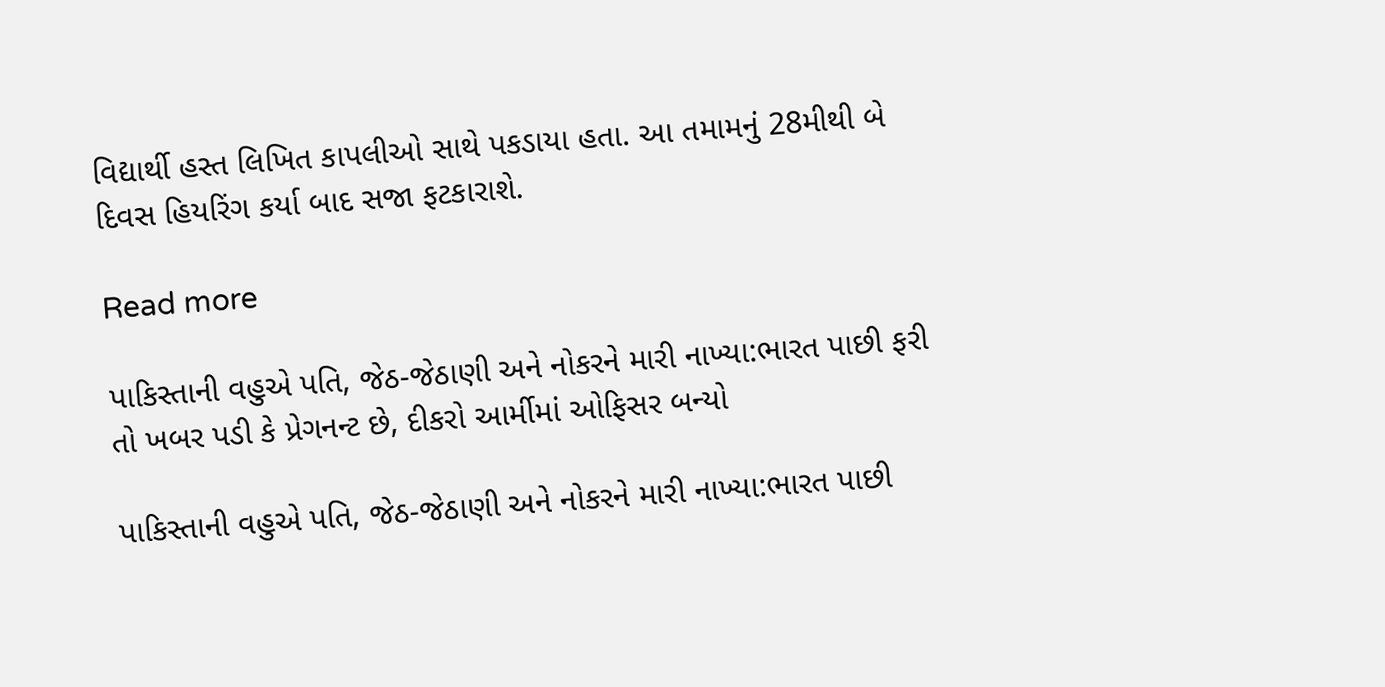વિદ્યાર્થી હસ્ત લિખિત કાપલીઓ સાથે પકડાયા હતા. આ તમામનું 28મીથી બે દિવસ હિયરિંગ કર્યા બાદ સજા ફટકારાશે.

Read more

પાકિસ્તાની વહુએ પતિ, જેઠ-જેઠાણી અને નોકરને મારી નાખ્યા:ભારત પાછી ફરી તો ખબર પડી કે પ્રેગનન્ટ છે, દીકરો આર્મીમાં ઓફિસર બન્યો

પાકિસ્તાની વહુએ પતિ, જેઠ-જેઠાણી અને નોકરને મારી નાખ્યા:ભારત પાછી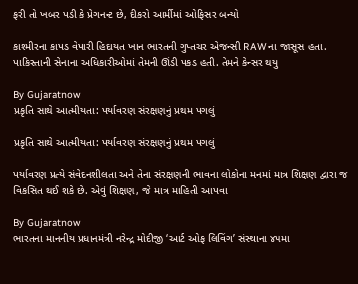ફરી તો ખબર પડી કે પ્રેગનન્ટ છે, દીકરો આર્મીમાં ઓફિસર બન્યો

કાશ્મીરના કાપડ વેપારી હિદાયત ખાન ભારતની ગુપ્તચર એજન્સી RAWના જાસૂસ હતા. પાકિસ્તાની સેનાના અધિકારીઓમાં તેમની ઊંડી પકડ હતી. તેમને કેન્સર થયુ

By Gujaratnow
પ્રકૃતિ સાથે આત્મીયતા: પર્યાવરણ સંરક્ષણનું પ્રથમ પગલું

પ્રકૃતિ સાથે આત્મીયતા: પર્યાવરણ સંરક્ષણનું પ્રથમ પગલું

પર્યાવરણ પ્રત્યે સંવેદનશીલતા અને તેના સંરક્ષણની ભાવના લોકોના મનમાં માત્ર શિક્ષણ દ્વારા જ વિકસિત થઈ શકે છે. એવું શિક્ષણ, જે માત્ર માહિતી આપવા

By Gujaratnow
ભારતના માનનીય પ્રધાનમંત્રી નરેન્દ્ર મોદીજી ‘આર્ટ ઓફ લિવિંગ’ સંસ્થાના ૪૫મા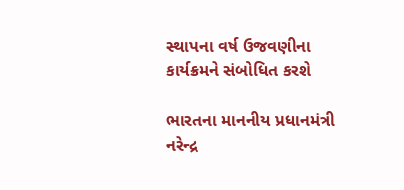સ્થાપના વર્ષ ઉજવણીના કાર્યક્રમને સંબોધિત કરશે

ભારતના માનનીય પ્રધાનમંત્રી નરેન્દ્ર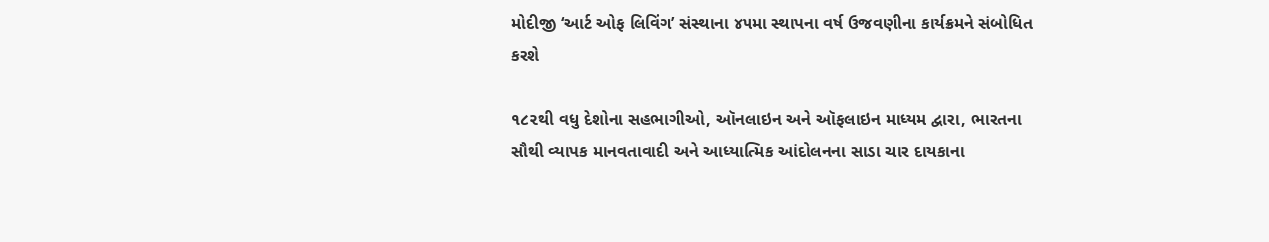મોદીજી ‘આર્ટ ઓફ લિવિંગ’ સંસ્થાના ૪૫મા સ્થાપના વર્ષ ઉજવણીના કાર્યક્રમને સંબોધિત કરશે

૧૮૨થી વધુ દેશોના સહભાગીઓ, ઑનલાઇન અને ઑફલાઇન માધ્યમ દ્વારા, ભારતના સૌથી વ્યાપક માનવતાવાદી અને આધ્યાત્મિક આંદોલનના સાડા ચાર દાયકાના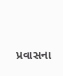પ્રવાસના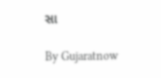સા

By Gujaratnow